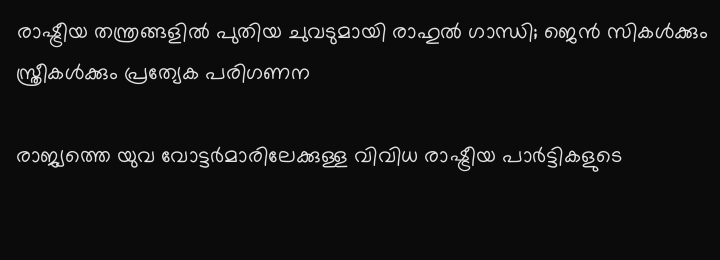രാഷ്ട്രീയ തന്ത്രങ്ങളില്‍ പുതിയ ചുവടുമായി രാഹുല്‍ ഗാന്ധി; ജെന്‍ സികള്‍ക്കും സ്ത്രീകള്‍ക്കും പ്രത്യേക പരിഗണന

രാജ്യത്തെ യുവ വോട്ടര്‍മാരിലേക്കുള്ള വിവിധ രാഷ്ട്രീയ പാര്‍ട്ടികളുടെ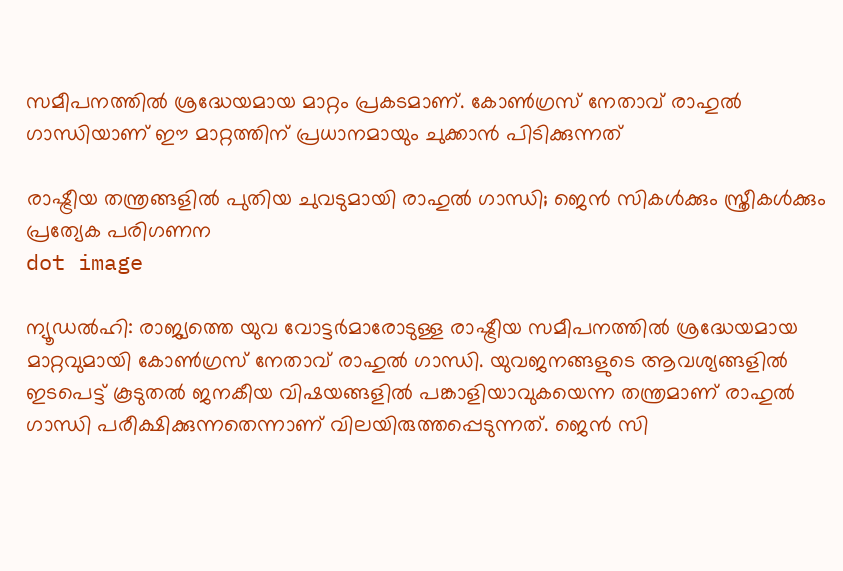സമീപനത്തില്‍ ശ്രദ്ധേയമായ മാറ്റം പ്രകടമാണ്. കോണ്‍ഗ്രസ് നേതാവ് രാഹുല്‍ ഗാന്ധിയാണ് ഈ മാറ്റത്തിന് പ്രധാനമായും ചുക്കാന്‍ പിടിക്കുന്നത്

രാഷ്ട്രീയ തന്ത്രങ്ങളില്‍ പുതിയ ചുവടുമായി രാഹുല്‍ ഗാന്ധി; ജെന്‍ സികള്‍ക്കും സ്ത്രീകള്‍ക്കും പ്രത്യേക പരിഗണന
dot image

ന്യൂഡല്‍ഹി: രാജ്യത്തെ യുവ വോട്ടര്‍മാരോടുള്ള രാഷ്ട്രീയ സമീപനത്തില്‍ ശ്രദ്ധേയമായ മാറ്റവുമായി കോണ്‍ഗ്രസ് നേതാവ് രാഹുല്‍ ഗാന്ധി. യുവജനങ്ങളുടെ ആവശ്യങ്ങളില്‍ ഇടപെട്ട് കൂടുതല്‍ ജനകീയ വിഷയങ്ങളില്‍ പങ്കാളിയാവുകയെന്ന തന്ത്രമാണ് രാഹുല്‍ ഗാന്ധി പരീക്ഷിക്കുന്നതെന്നാണ് വിലയിരുത്തപ്പെടുന്നത്. ജെന്‍ സി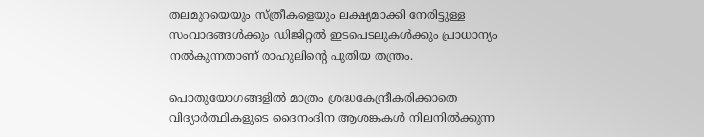തലമുറയെയും സ്ത്രീകളെയും ലക്ഷ്യമാക്കി നേരിട്ടുള്ള സംവാദങ്ങള്‍ക്കും ഡിജിറ്റല്‍ ഇടപെടലുകള്‍ക്കും പ്രാധാന്യം നല്‍കുന്നതാണ് രാഹുലിൻ്റെ പുതിയ തന്ത്രം.

പൊതുയോഗങ്ങളില്‍ മാത്രം ശ്രദ്ധകേന്ദ്രീകരിക്കാതെ വിദ്യാര്‍ത്ഥികളുടെ ദൈനംദിന ആശങ്കകള്‍ നിലനില്‍ക്കുന്ന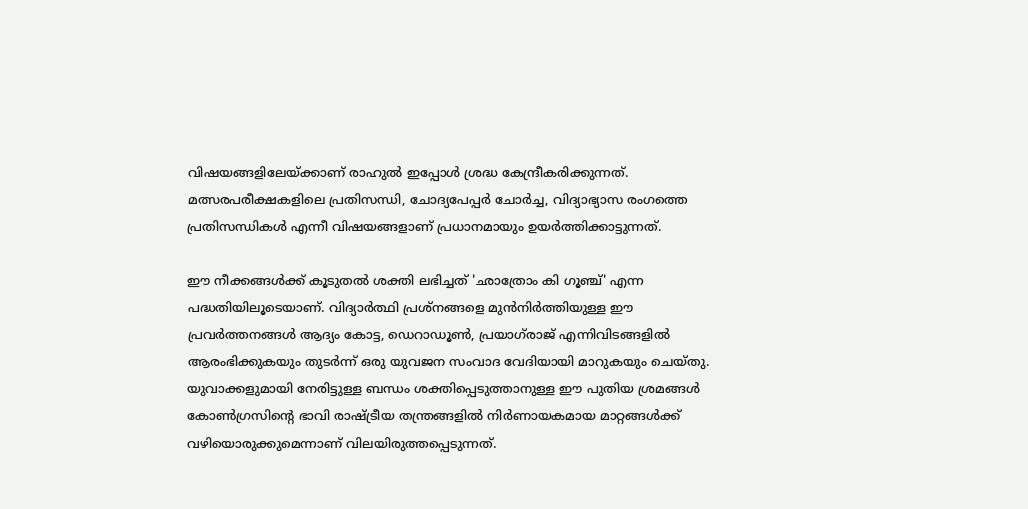വിഷയങ്ങളിലേയ്ക്കാണ് രാഹുല്‍ ഇപ്പോള്‍ ശ്രദ്ധ കേന്ദ്രീകരിക്കുന്നത്. മത്സരപരീക്ഷകളിലെ പ്രതിസന്ധി, ചോദ്യപേപ്പര്‍ ചോര്‍ച്ച, വിദ്യാഭ്യാസ രംഗത്തെ പ്രതിസന്ധികള്‍ എന്നീ വിഷയങ്ങളാണ് പ്രധാനമായും ഉയര്‍ത്തിക്കാട്ടുന്നത്.

ഈ നീക്കങ്ങള്‍ക്ക് കൂടുതല്‍ ശക്തി ലഭിച്ചത് 'ഛാത്രോം കി ഗൂഞ്ച്' എന്ന പദ്ധതിയിലൂടെയാണ്. വിദ്യാര്‍ത്ഥി പ്രശ്‌നങ്ങളെ മുന്‍നിര്‍ത്തിയുള്ള ഈ പ്രവര്‍ത്തനങ്ങള്‍ ആദ്യം കോട്ട, ഡെറാഡൂണ്‍, പ്രയാഗ്‌രാജ്‌ എന്നിവിടങ്ങളിൽ ആരംഭിക്കുകയും തുടര്‍ന്ന് ഒരു യുവജന സംവാദ വേദിയായി മാറുകയും ചെയ്തു. യുവാക്കളുമായി നേരിട്ടുള്ള ബന്ധം ശക്തിപ്പെടുത്താനുള്ള ഈ പുതിയ ശ്രമങ്ങള്‍ കോണ്‍ഗ്രസിന്റെ ഭാവി രാഷ്ട്രീയ തന്ത്രങ്ങളില്‍ നിര്‍ണായകമായ മാറ്റങ്ങള്‍ക്ക് വഴിയൊരുക്കുമെന്നാണ് വിലയിരുത്തപ്പെടുന്നത്.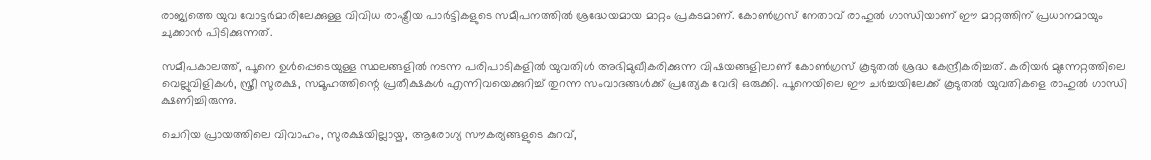രാജ്യത്തെ യുവ വോട്ടര്‍മാരിലേക്കുള്ള വിവിധ രാഷ്ട്രീയ പാര്‍ട്ടികളുടെ സമീപനത്തില്‍ ശ്രദ്ധേയമായ മാറ്റം പ്രകടമാണ്. കോണ്‍ഗ്രസ് നേതാവ് രാഹുല്‍ ഗാന്ധിയാണ് ഈ മാറ്റത്തിന് പ്രധാനമായും ചുക്കാന്‍ പിടിക്കുന്നത്.

സമീപകാലത്ത്, പൂനെ ഉള്‍പ്പെടെയുള്ള സ്ഥലങ്ങളിൽ നടന്ന പരിപാടികളില്‍ യുവതിൾ അഭിമുഖീകരിക്കുന്ന വിഷയങ്ങളിലാണ് കോൺഗ്രസ് കൂടുതല്‍ ശ്രദ്ധ കേന്ദ്രീകരിച്ചത്. കരിയര്‍ മുന്നേറ്റത്തിലെ വെല്ലുവിളികള്‍, സ്ത്രീ സുരക്ഷ, സമൂഹത്തിന്റെ പ്രതീക്ഷകള്‍ എന്നിവയെക്കുറിച്ച് തുറന്ന സംവാദങ്ങള്‍ക്ക് പ്രത്യേക വേദി ഒരുക്കി. പൂനെയിലെ ഈ ചര്‍ച്ചയിലേക്ക് കൂടുതല്‍ യുവതികളെ രാഹുല്‍ ഗാന്ധി ക്ഷണിച്ചിരുന്നു.

ചെറിയ പ്രായത്തിലെ വിവാഹം, സുരക്ഷയില്ലായ്മ, ആരോഗ്യ സൗകര്യങ്ങളുടെ കുറവ്,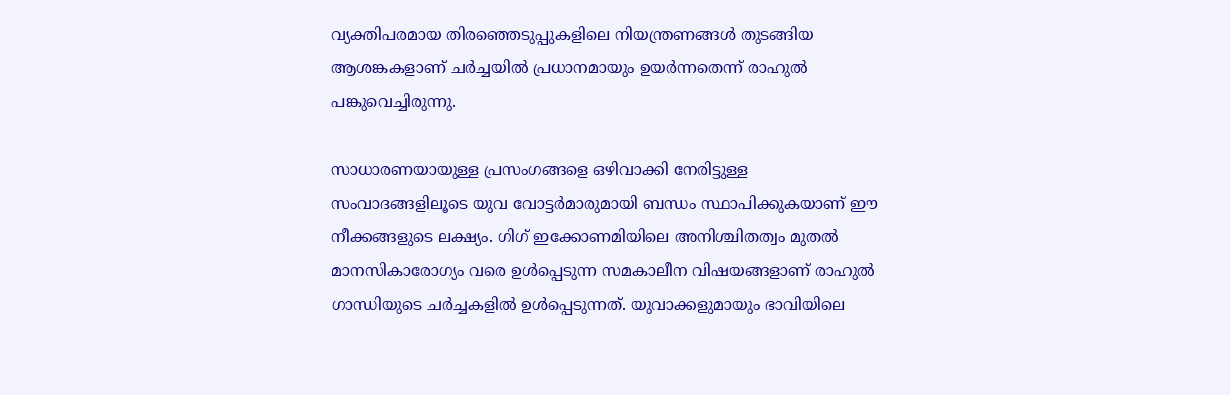വ്യക്തിപരമായ തിരഞ്ഞെടുപ്പുകളിലെ നിയന്ത്രണങ്ങള്‍ തുടങ്ങിയ ആശങ്കകളാണ് ചര്‍ച്ചയില്‍ പ്രധാനമായും ഉയര്‍ന്നതെന്ന് രാഹുല്‍ പങ്കുവെച്ചിരുന്നു.

സാധാരണയായുള്ള പ്രസംഗങ്ങളെ ഒഴിവാക്കി നേരിട്ടുള്ള സംവാദങ്ങളിലൂടെ യുവ വോട്ടര്‍മാരുമായി ബന്ധം സ്ഥാപിക്കുകയാണ് ഈ നീക്കങ്ങളുടെ ലക്ഷ്യം. ഗിഗ് ഇക്കോണമിയിലെ അനിശ്ചിതത്വം മുതല്‍ മാനസികാരോഗ്യം വരെ ഉള്‍പ്പെടുന്ന സമകാലീന വിഷയങ്ങളാണ് രാഹുല്‍ ഗാന്ധിയുടെ ചര്‍ച്ചകളില്‍ ഉള്‍പ്പെടുന്നത്. യുവാക്കളുമായും ഭാവിയിലെ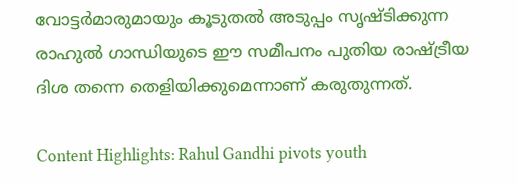വോട്ടര്‍മാരുമായും കൂടുതല്‍ അടുപ്പം സൃഷ്ടിക്കുന്ന രാഹുല്‍ ഗാന്ധിയുടെ ഈ സമീപനം പുതിയ രാഷ്ട്രീയ ദിശ തന്നെ തെളിയിക്കുമെന്നാണ് കരുതുന്നത്.

Content Highlights: Rahul Gandhi pivots youth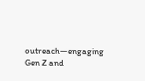outreach—engaging Gen Z and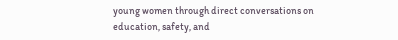young women through direct conversations on education, safety, and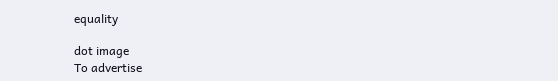equality

dot image
To advertise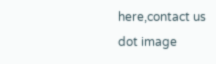here,contact us
dot image